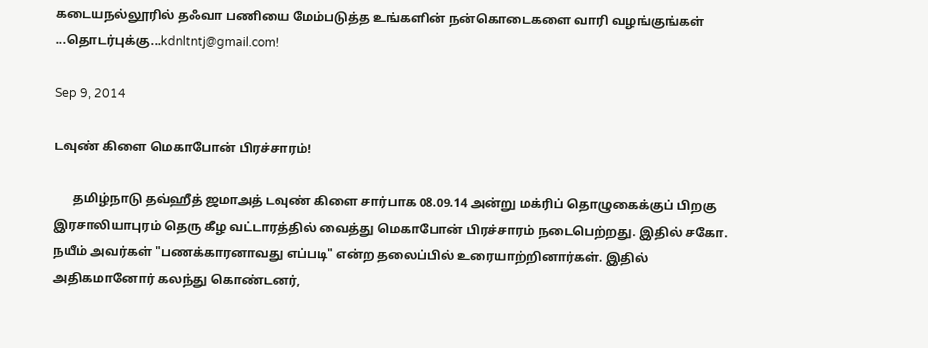கடையநல்லூரில் தஃவா பணியை மேம்படுத்த உங்களின் நன்கொடைகளை வாரி வழங்குங்கள் ...தொடர்புக்கு...kdnltntj@gmail.com!

Sep 9, 2014

டவுண் கிளை மெகாபோன் பிரச்சாரம்!

      தமிழ்நாடு தவ்ஹீத் ஜமாஅத் டவுண் கிளை சார்பாக 08.09.14 அன்று மக்ரிப் தொழுகைக்குப் பிறகு இரசாலியாபுரம் தெரு கீழ வட்டாரத்தில் வைத்து மெகாபோன் பிரச்சாரம் நடைபெற்றது. இதில் சகோ. நயீம் அவர்கள் "பணக்காரனாவது எப்படி" என்ற தலைப்பில் உரையாற்றினார்கள். இதில் அதிகமானோர் கலந்து கொண்டனர்,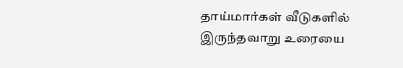தாய்மார்கள் வீடுகளில் இருந்தவாறு உரையை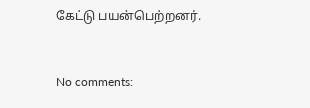கேட்டு பயன்பெற்றனர்.


No comments: